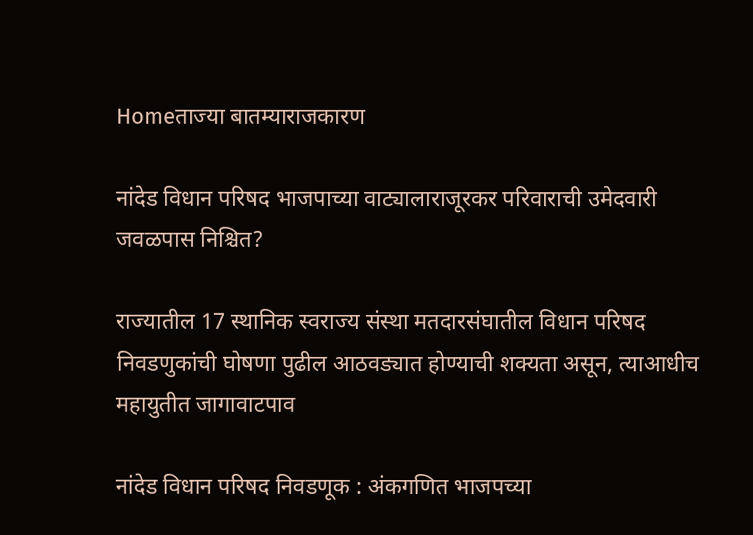Homeताज्या बातम्याराजकारण

नांदेड विधान परिषद भाजपाच्या वाट्यालाराजूरकर परिवाराची उमेदवारी जवळपास निश्चित?

राज्यातील 17 स्थानिक स्वराज्य संस्था मतदारसंघातील विधान परिषद निवडणुकांची घोषणा पुढील आठवड्यात होण्याची शक्यता असून, त्याआधीच महायुतीत जागावाटपाव

नांदेड विधान परिषद निवडणूक : अंकगणित भाजपच्या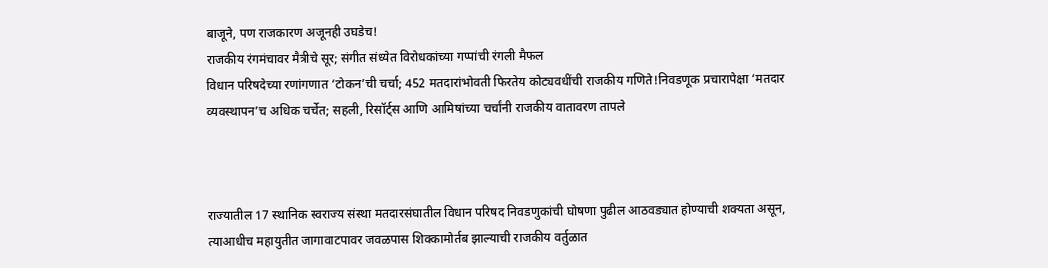बाजूने, पण राजकारण अजूनही उघडेच!
राजकीय रंगमंचावर मैत्रीचे सूर; संगीत संध्येत विरोधकांच्या गप्पांची रंगली मैफल
विधान परिषदेच्या रणांगणात ‘टोकन’ची चर्चा; 452 मतदारांभोवती फिरतेय कोट्यवधींची राजकीय गणिते!निवडणूक प्रचारापेक्षा ‘मतदार व्यवस्थापन’च अधिक चर्चेत; सहली, रिसॉर्ट्स आणि आमिषांच्या चर्चांनी राजकीय वातावरण तापले



राज्यातील 17 स्थानिक स्वराज्य संस्था मतदारसंघातील विधान परिषद निवडणुकांची घोषणा पुढील आठवड्यात होण्याची शक्यता असून, त्याआधीच महायुतीत जागावाटपावर जवळपास शिक्कामोर्तब झाल्याची राजकीय वर्तुळात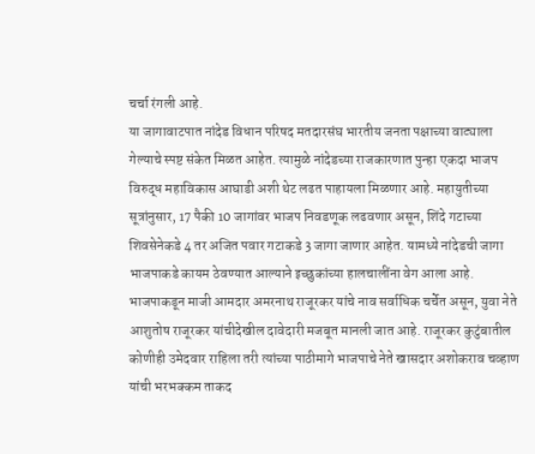चर्चा रंगली आहे.
या जागावाटपात नांदेड विधान परिषद मतदारसंघ भारतीय जनता पक्षाच्या वाट्याला गेल्याचे स्पष्ट संकेत मिळत आहेत. त्यामुळे नांदेडच्या राजकारणात पुन्हा एकदा भाजप विरुद्ध महाविकास आघाडी अशी थेट लढत पाहायला मिळणार आहे. महायुतीच्या सूत्रांनुसार, 17 पैकी 10 जागांवर भाजप निवडणूक लढवणार असून, शिंदे गटाच्या शिवसेनेकडे 4 तर अजित पवार गटाकडे 3 जागा जाणार आहेत. यामध्ये नांदेडची जागा भाजपाकडे कायम ठेवण्यात आल्याने इच्छुकांच्या हालचालींना वेग आला आहे. भाजपाकडून माजी आमदार अमरनाथ राजूरकर यांचे नाव सर्वाधिक चर्चेत असून, युवा नेते आशुतोष राजूरकर यांचीदेखील दावेदारी मजबूत मानली जात आहे. राजूरकर कुटुंबातील कोणीही उमेदवार राहिला तरी त्यांच्या पाठीमागे भाजपाचे नेते खासदार अशोकराव चव्हाण यांची भरभक्कम ताकद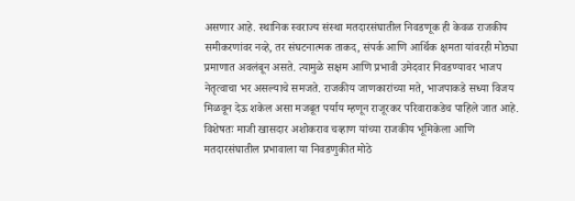असणार आहे. स्थानिक स्वराज्य संस्था मतदारसंघातील निवडणूक ही केवळ राजकीय समीकरणांवर नव्हे, तर संघटनात्मक ताकद, संपर्क आणि आर्थिक क्षमता यांवरही मोठ्या प्रमाणात अवलंबून असते. त्यामुळे सक्षम आणि प्रभावी उमेदवार निवडण्यावर भाजप नेतृत्वाचा भर असल्याचे समजते. राजकीय जाणकारांच्या मते, भाजपाकडे सध्या विजय मिळवून देऊ शकेल असा मजबूत पर्याय म्हणून राजूरकर परिवाराकडेच पाहिले जात आहे. विशेषतः माजी खासदार अशोकराव चव्हाण यांच्या राजकीय भूमिकेला आणि मतदारसंघातील प्रभावाला या निवडणुकीत मोठे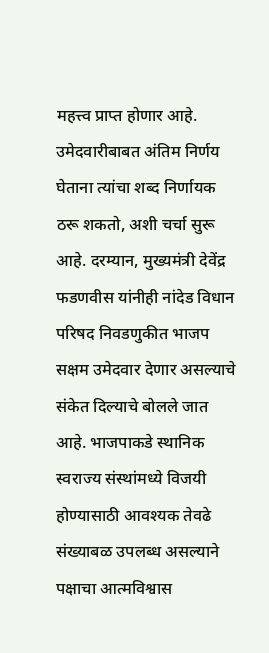महत्त्व प्राप्त होणार आहे. उमेदवारीबाबत अंतिम निर्णय घेताना त्यांचा शब्द निर्णायक ठरू शकतो, अशी चर्चा सुरू आहे. दरम्यान, मुख्यमंत्री देवेंद्र फडणवीस यांनीही नांदेड विधान परिषद निवडणुकीत भाजप सक्षम उमेदवार देणार असल्याचे संकेत दिल्याचे बोलले जात आहे. भाजपाकडे स्थानिक स्वराज्य संस्थांमध्ये विजयी होण्यासाठी आवश्यक तेवढे संख्याबळ उपलब्ध असल्याने पक्षाचा आत्मविश्वास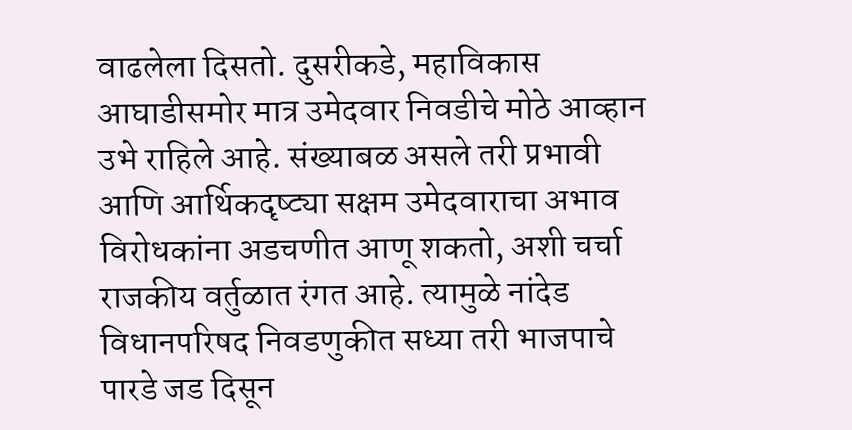वाढलेला दिसतो. दुसरीकडे, महाविकास आघाडीसमोर मात्र उमेदवार निवडीचे मोठे आव्हान उभे राहिले आहे. संख्याबळ असले तरी प्रभावी आणि आर्थिकदृष्ट्या सक्षम उमेदवाराचा अभाव विरोधकांना अडचणीत आणू शकतो, अशी चर्चा राजकीय वर्तुळात रंगत आहे. त्यामुळे नांदेड विधानपरिषद निवडणुकीत सध्या तरी भाजपाचे पारडे जड दिसून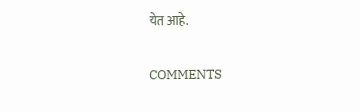येत आहे.

COMMENTS